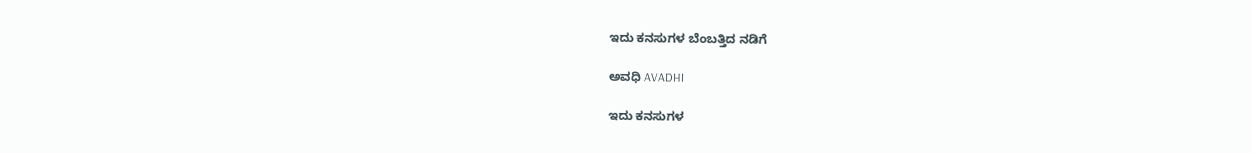ಇದು ಕನಸುಗಳ ಬೆಂಬತ್ತಿದ ನಡಿಗೆ‍

ಅವಧಿ AVADHI

ಇದು ಕನಸುಗಳ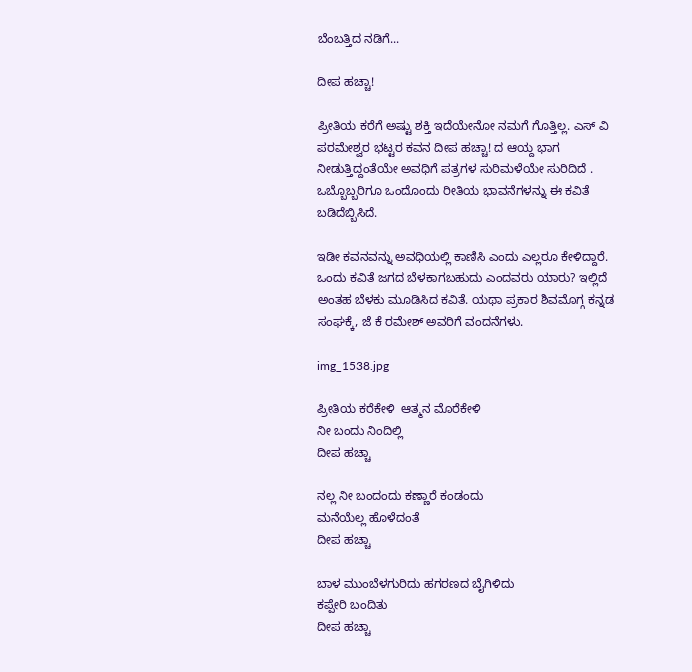ಬೆಂಬತ್ತಿದ ನಡಿಗೆ...

ದೀಪ ಹಚ್ಚಾ!

ಪ್ರೀತಿಯ ಕರೆಗೆ ಅಷ್ಟು ಶಕ್ತಿ ಇದೆಯೇನೋ ನಮಗೆ ಗೊತ್ತಿಲ್ಲ. ಎಸ್ ವಿ ಪರಮೇಶ್ವರ ಭಟ್ಟರ ಕವನ ದೀಪ ಹಚ್ಚಾ! ದ ಆಯ್ದ ಭಾಗ ನೀಡುತ್ತಿದ್ದಂತೆಯೇ ಅವಧಿಗೆ ಪತ್ರಗಳ ಸುರಿಮಳೆಯೇ ಸುರಿದಿದೆ . ಒಬ್ಬೊಬ್ಬರಿಗೂ ಒಂದೊಂದು ರೀತಿಯ ಭಾವನೆಗಳನ್ನು ಈ ಕವಿತೆ ಬಡಿದೆಬ್ಬಿಸಿದೆ.

ಇಡೀ ಕವನವನ್ನು ಅವಧಿಯಲ್ಲಿ ಕಾಣಿಸಿ ಎಂದು ಎಲ್ಲರೂ ಕೇಳಿದ್ದಾರೆ. ಒಂದು ಕವಿತೆ ಜಗದ ಬೆಳಕಾಗಬಹುದು ಎಂದವರು ಯಾರು? ಇಲ್ಲಿದೆ ಅಂತಹ ಬೆಳಕು ಮೂಡಿಸಿದ ಕವಿತೆ. ಯಥಾ ಪ್ರಕಾರ ಶಿವಮೊಗ್ಗ ಕನ್ನಡ ಸಂಘಕ್ಕೆ, ಜೆ ಕೆ ರಮೇಶ್ ಅವರಿಗೆ ವಂದನೆಗಳು.

img_1538.jpg

ಪ್ರೀತಿಯ ಕರೆಕೇಳಿ  ಆತ್ಮನ ಮೊರೆಕೇಳಿ
ನೀ ಬಂದು ನಿಂದಿಲ್ಲಿ
ದೀಪ ಹಚ್ಚಾ

ನಲ್ಲ ನೀ ಬಂದಂದು ಕಣ್ಣಾರೆ ಕಂಡಂದು
ಮನೆಯೆಲ್ಲ ಹೊಳೆದಂತೆ
ದೀಪ ಹಚ್ಚಾ

ಬಾಳ ಮುಂಬೆಳಗುರಿದು ಹಗರಣದ ಬೈಗಿಳಿದು
ಕಪ್ಪೇರಿ ಬಂದಿತು
ದೀಪ ಹಚ್ಚಾ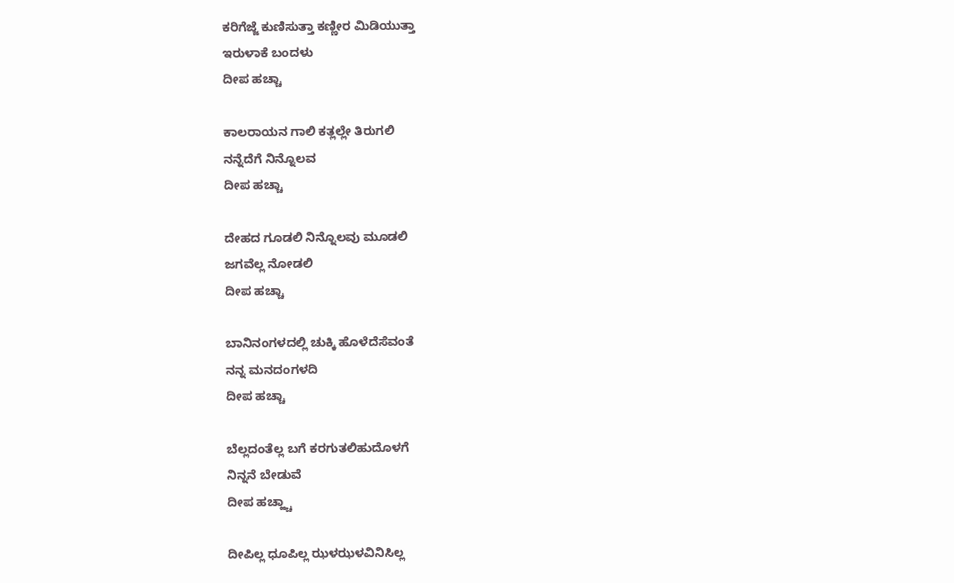ಕರಿಗೆಜ್ಜೆ ಕುಣಿಸುತ್ತಾ ಕಣ್ಣೀರ ಮಿಡಿಯುತ್ತಾ
ಇರುಳಾಕೆ ಬಂದಳು
ದೀಪ ಹಚ್ಚಾ

ಕಾಲರಾಯನ ಗಾಲಿ ಕತ್ಲಲ್ಲೇ ತಿರುಗಲಿ
ನನ್ನೆದೆಗೆ ನಿನ್ನೊಲವ
ದೀಪ ಹಚ್ಚಾ

ದೇಹದ ಗೂಡಲಿ ನಿನ್ನೊಲವು ಮೂಡಲಿ
ಜಗವೆಲ್ಲ ನೋಡಲಿ
ದೀಪ ಹಚ್ಚಾ

ಬಾನಿನಂಗಳದಲ್ಲಿ ಚುಕ್ಕಿ ಹೊಳೆದೆಸೆವಂತೆ
ನನ್ನ ಮನದಂಗಳದಿ
ದೀಪ ಹಚ್ಚಾ

ಬೆಲ್ಲದಂತೆಲ್ಲ ಬಗೆ ಕರಗುತಲಿಹುದೊಳಗೆ
ನಿನ್ನನೆ ಬೇಡುವೆ
ದೀಪ ಹಚ್ಹ್ಚಾ

ದೀಪಿಲ್ಲ ಧೂಪಿಲ್ಲ ಝಳಝಳವಿನಿಸಿಲ್ಲ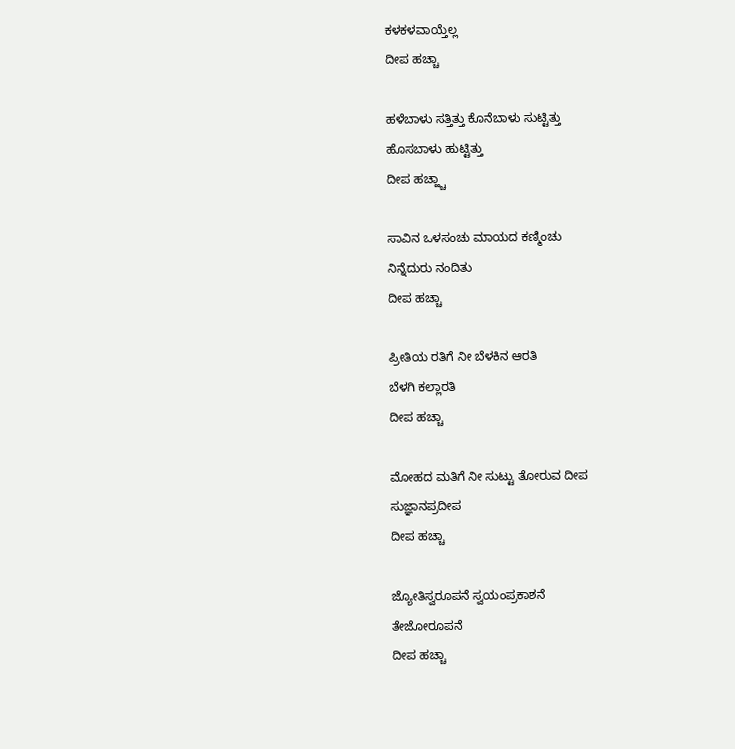ಕಳಕಳವಾಯ್ತೆಲ್ಲ
ದೀಪ ಹಚ್ಚಾ

ಹಳೆಬಾಳು ಸತ್ತಿತ್ತು ಕೊನೆಬಾಳು ಸುಟ್ಟಿತ್ತು
ಹೊಸಬಾಳು ಹುಟ್ಟಿತ್ತು
ದೀಪ ಹಚ್ಹ್ಚಾ

ಸಾವಿನ ಒಳಸಂಚು ಮಾಯದ ಕಣ್ಮಿಂಚು
ನಿನ್ನೆದುರು ನಂದಿತು
ದೀಪ ಹಚ್ಚಾ

ಪ್ರೀತಿಯ ರತಿಗೆ ನೀ ಬೆಳಕಿನ ಆರತಿ
ಬೆಳಗಿ ಕಲ್ಲಾರತಿ
ದೀಪ ಹಚ್ಚಾ

ಮೋಹದ ಮತಿಗೆ ನೀ ಸುಟ್ಟು ತೋರುವ ದೀಪ
ಸುಜ್ಞಾನಪ್ರದೀಪ
ದೀಪ ಹಚ್ಚಾ

ಜ್ಯೋತಿಸ್ವರೂಪನೆ ಸ್ವಯಂಪ್ರಕಾಶನೆ
ತೇಜೋರೂಪನೆ
ದೀಪ ಹಚ್ಚಾ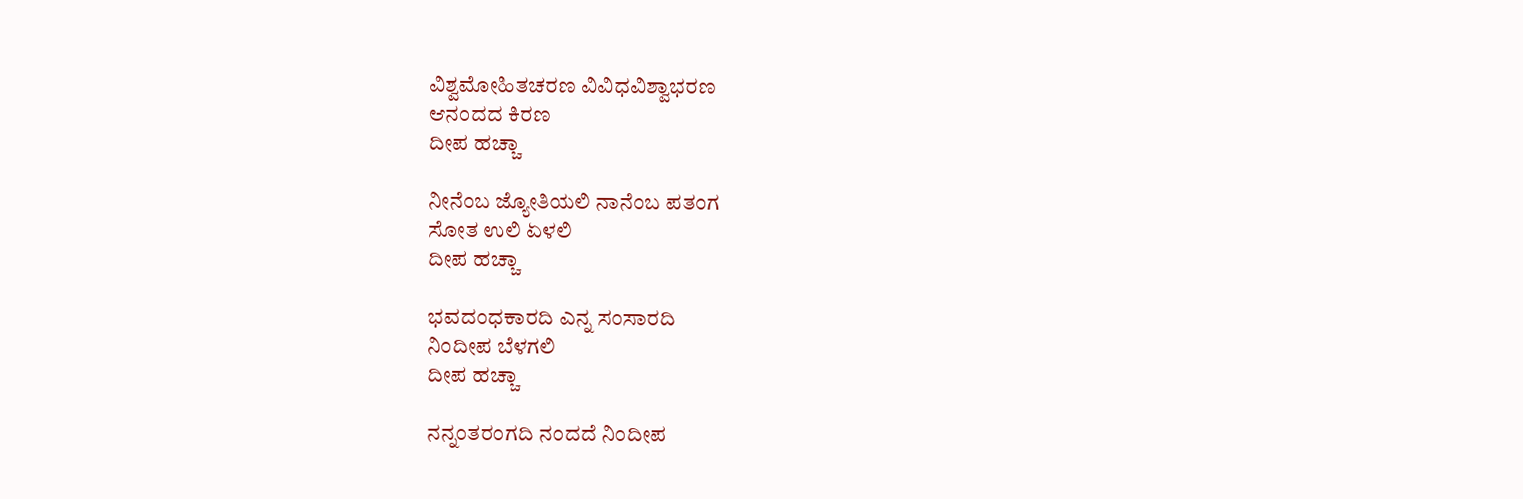ವಿಶ್ವಮೋಹಿತಚರಣ ವಿವಿಧವಿಶ್ವಾಭರಣ
ಆನಂದದ ಕಿರಣ
ದೀಪ ಹಚ್ಚಾ

ನೀನೆಂಬ ಜ್ಯೋತಿಯಲಿ ನಾನೆಂಬ ಪತಂಗ
ಸೋತ ಉಲಿ ಏಳಲಿ
ದೀಪ ಹಚ್ಚಾ

ಭವದಂಧಕಾರದಿ ಎನ್ನ ಸಂಸಾರದಿ
ನಿಂದೀಪ ಬೆಳಗಲಿ
ದೀಪ ಹಚ್ಚಾ

ನನ್ನಂತರಂಗದಿ ನಂದದೆ ನಿಂದೀಪ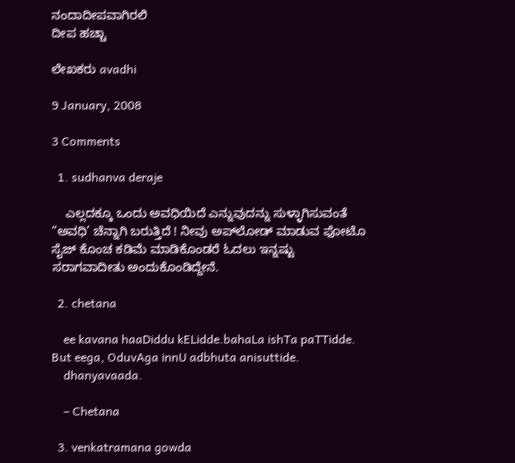ನಂದಾದೀಪವಾಗಿರಲಿ
ದೀಪ ಹಚ್ಚಾ

ಲೇಖಕರು avadhi

9 January, 2008

3 Comments

  1. sudhanva deraje

    ಎಲ್ಲದಕ್ಕೂ ಒಂದು ಅವಧಿಯಿದೆ ಎನ್ನುವುದನ್ನು ಸುಳ್ಳಾಗಿಸುವಂತೆ “ಅವಧಿ’ ಚೆನ್ನಾಗಿ ಬರುತ್ತಿದೆ ! ನೀವು ಅಪ್‌ಲೋಡ್ ಮಾಡುವ ಫೋಟೊ ಸೈಜ್ ಕೊಂಚ ಕಡಿಮೆ ಮಾಡಿಕೊಂಡರೆ ಓದಲು ಇನ್ನಷ್ಟು ಸರಾಗವಾದೀತು ಅಂದುಕೊಂಡಿದ್ದೇನೆ.

  2. chetana

    ee kavana haaDiddu kELidde.bahaLa ishTa paTTidde. But eega, OduvAga innU adbhuta anisuttide.
    dhanyavaada.

    – Chetana

  3. venkatramana gowda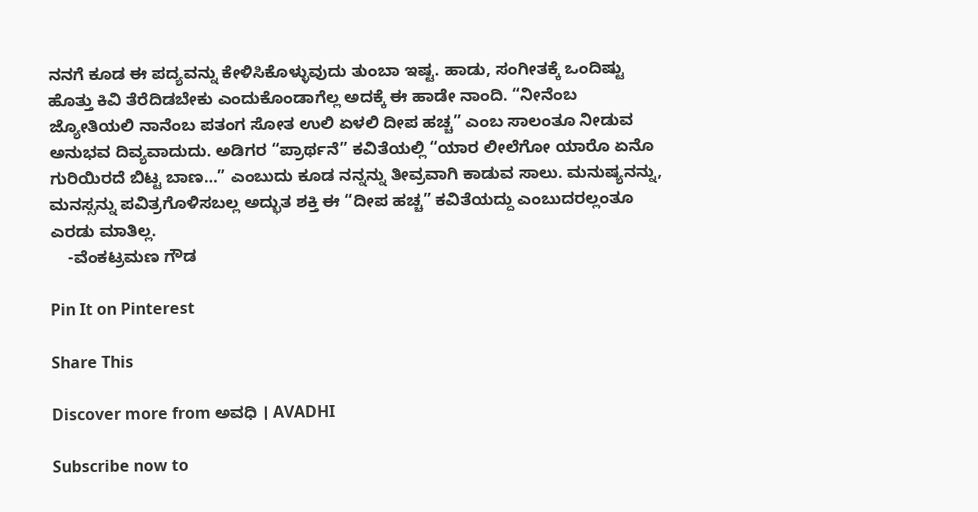ನನಗೆ ಕೂಡ ಈ ಪದ್ಯವನ್ನು ಕೇಳಿಸಿಕೊಳ್ಳುವುದು ತುಂಬಾ ಇಷ್ಟ. ಹಾಡು, ಸಂಗೀತಕ್ಕೆ ಒಂದಿಷ್ಟು ಹೊತ್ತು ಕಿವಿ ತೆರೆದಿಡಬೇಕು ಎಂದುಕೊಂಡಾಗೆಲ್ಲ ಅದಕ್ಕೆ ಈ ಹಾಡೇ ನಾಂದಿ. “ನೀನೆಂಬ ಜ್ಯೋತಿಯಲಿ ನಾನೆಂಬ ಪತಂಗ ಸೋತ ಉಲಿ ಏಳಲಿ ದೀಪ ಹಚ್ಚ” ಎಂಬ ಸಾಲಂತೂ ನೀಡುವ ಅನುಭವ ದಿವ್ಯವಾದುದು. ಅಡಿಗರ “ಪ್ರಾರ್ಥನೆ” ಕವಿತೆಯಲ್ಲಿ “ಯಾರ ಲೀಲೆಗೋ ಯಾರೊ ಏನೊ ಗುರಿಯಿರದೆ ಬಿಟ್ಟ ಬಾಣ…” ಎಂಬುದು ಕೂಡ ನನ್ನನ್ನು ತೀವ್ರವಾಗಿ ಕಾಡುವ ಸಾಲು. ಮನುಷ್ಯನನ್ನು, ಮನಸ್ಸನ್ನು ಪವಿತ್ರಗೊಳಿಸಬಲ್ಲ ಅದ್ಭುತ ಶಕ್ತಿ ಈ “ದೀಪ ಹಚ್ಚ” ಕವಿತೆಯದ್ದು ಎಂಬುದರಲ್ಲಂತೂ ಎರಡು ಮಾತಿಲ್ಲ.
    -ವೆಂಕಟ್ರಮಣ ಗೌಡ

Pin It on Pinterest

Share This

Discover more from ಅವಧಿ । AVADHI

Subscribe now to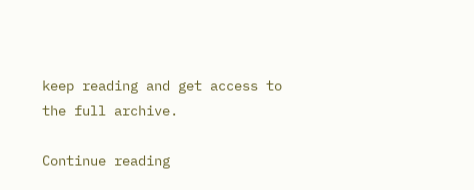keep reading and get access to the full archive.

Continue reading